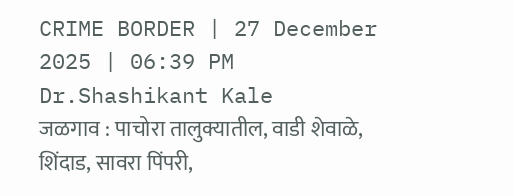CRIME BORDER | 27 December 2025 | 06:39 PM
Dr.Shashikant Kale
जळगाव : पाचोरा तालुक्यातील, वाडी शेवाळे, शिंदाड, सावरा पिंपरी,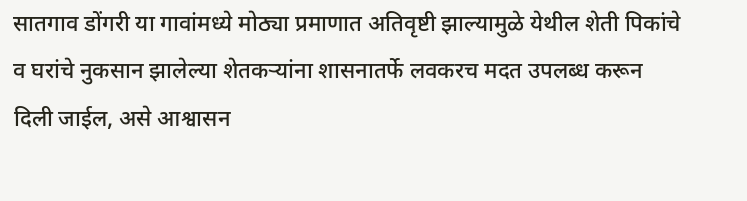सातगाव डोंगरी या गावांमध्ये मोठ्या प्रमाणात अतिवृष्टी झाल्यामुळे येथील शेती पिकांचे व घरांचे नुकसान झालेल्या शेतकऱ्यांना शासनातर्फे लवकरच मदत उपलब्ध करून दिली जाईल, असे आश्वासन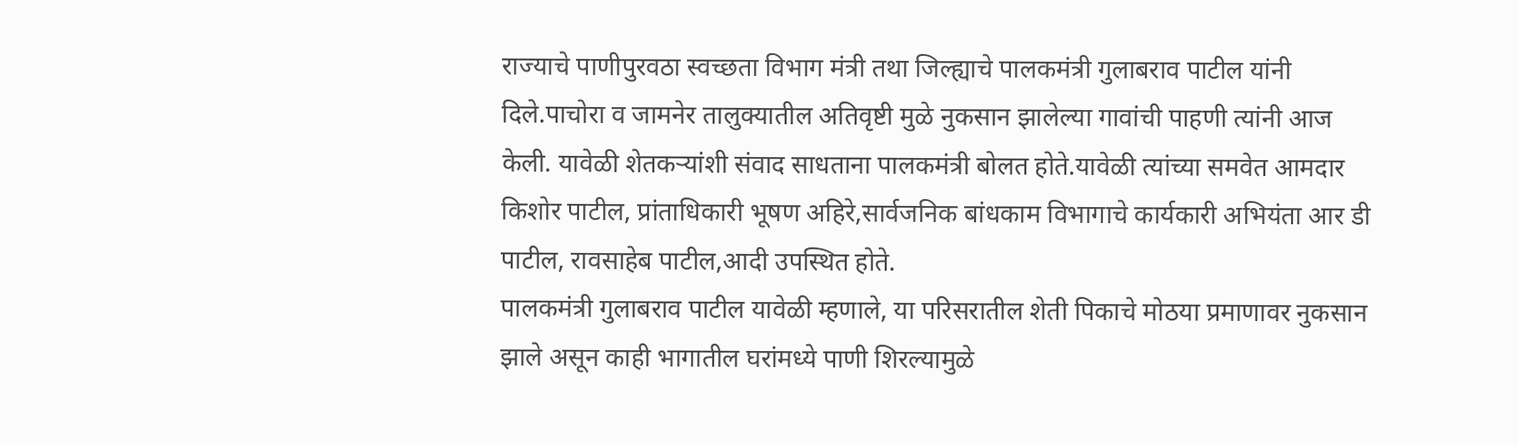राज्याचे पाणीपुरवठा स्वच्छता विभाग मंत्री तथा जिल्ह्याचे पालकमंत्री गुलाबराव पाटील यांनी दिले.पाचोरा व जामनेर तालुक्यातील अतिवृष्टी मुळे नुकसान झालेल्या गावांची पाहणी त्यांनी आज केली. यावेळी शेतकऱ्यांशी संवाद साधताना पालकमंत्री बोलत होते.यावेळी त्यांच्या समवेत आमदार किशोर पाटील, प्रांताधिकारी भूषण अहिरे,सार्वजनिक बांधकाम विभागाचे कार्यकारी अभियंता आर डी पाटील, रावसाहेब पाटील,आदी उपस्थित होते.
पालकमंत्री गुलाबराव पाटील यावेळी म्हणाले, या परिसरातील शेती पिकाचे मोठया प्रमाणावर नुकसान झाले असून काही भागातील घरांमध्ये पाणी शिरल्यामुळे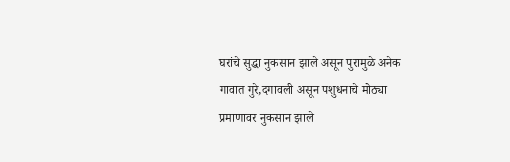घरांचे सुद्धा नुकसान झाले असून पुरामुळे अनेक गावात गुरे,दगावली असून पशुधनाचे मोठ्या प्रमाणावर नुकसान झाले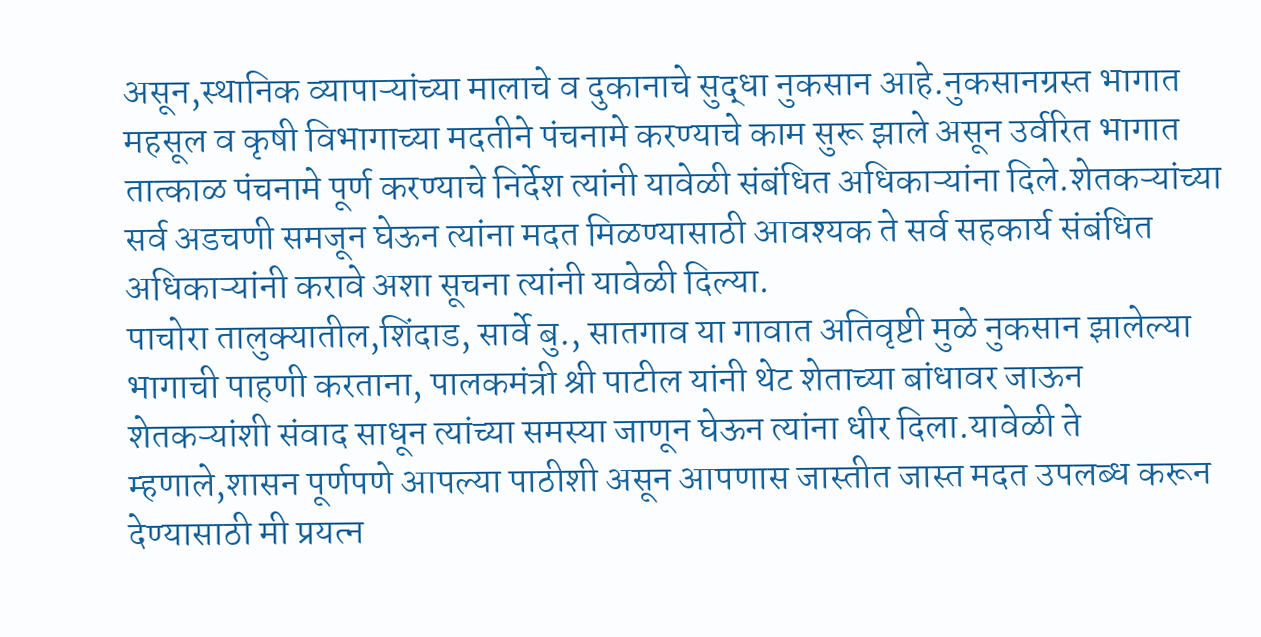असून,स्थानिक व्यापाऱ्यांच्या मालाचे व दुकानाचे सुद्धा नुकसान आहे.नुकसानग्रस्त भागात महसूल व कृषी विभागाच्या मदतीने पंचनामे करण्याचे काम सुरू झाले असून उर्वरित भागात तात्काळ पंचनामे पूर्ण करण्याचे निर्देश त्यांनी यावेळी संबंधित अधिकाऱ्यांना दिले.शेतकऱ्यांच्या सर्व अडचणी समजून घेऊन त्यांना मदत मिळण्यासाठी आवश्यक ते सर्व सहकार्य संबंधित अधिकाऱ्यांनी करावे अशा सूचना त्यांनी यावेळी दिल्या.
पाचोरा तालुक्यातील,शिंदाड, सार्वे बु., सातगाव या गावात अतिवृष्टी मुळे नुकसान झालेल्या भागाची पाहणी करताना, पालकमंत्री श्री पाटील यांनी थेट शेताच्या बांधावर जाऊन शेतकऱ्यांशी संवाद साधून त्यांच्या समस्या जाणून घेऊन त्यांना धीर दिला.यावेळी ते म्हणाले,शासन पूर्णपणे आपल्या पाठीशी असून आपणास जास्तीत जास्त मदत उपलब्ध करून देण्यासाठी मी प्रयत्न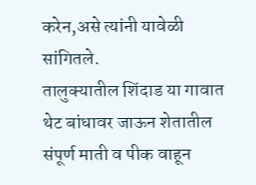करेन,असे त्यांनी यावेळी सांगितले.
तालुक्यातील शिंदाड या गावात थेट बांधावर जाऊन शेतातील संपूर्ण माती व पीक वाहून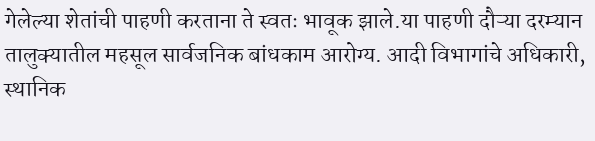गेलेल्या शेतांची पाहणी करताना ते स्वतः भावूक झाले.या पाहणी दौऱ्या दरम्यान तालुक्यातील महसूल सार्वजनिक बांधकाम आरोग्य. आदी विभागांचे अधिकारी, स्थानिक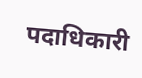पदाधिकारी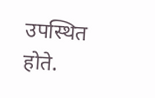उपस्थित होते.